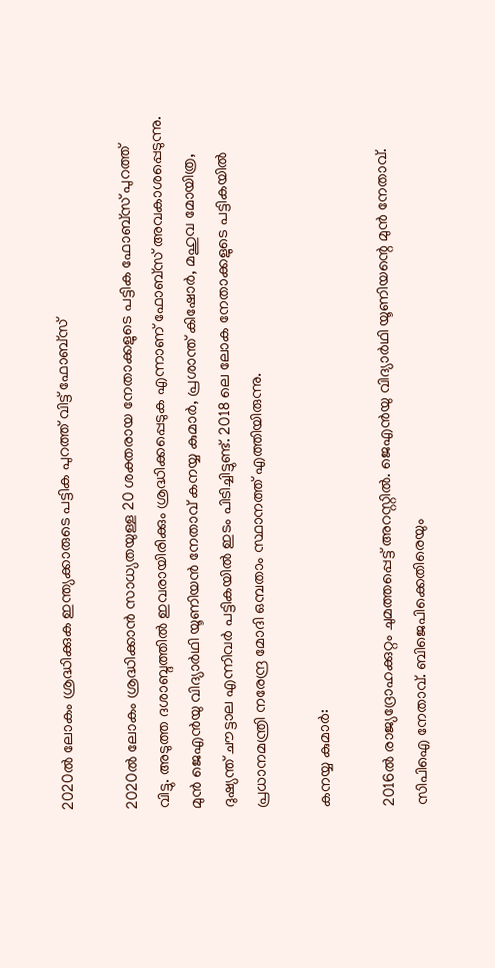2020ല്‍ ലോകം ശ്രദ്ധിക്കുക ഇന്ത്യക്കാരുടെ പട്ടിക പുറത്ത് വിട്ട് ഫോബ്‌സ്

2020ല്‍ ലോകം ശ്രദ്ധിക്കാന്‍ സാധ്യതയുള്ള 20 ശക്തരായ നേതാക്കളുടെ പട്ടിക ഫോബ്‌സ് പുറത്ത് വിട്ടു. അടുത്ത ദശാബ്ദത്തില്‍ ഇവരായിരിക്കും ശ്രദ്ധിക്കപ്പെടുക എന്നാണ് ഫോബ്‌സ് അവകാശപ്പെടുന്നു. മുന്‍ ജെഎന്‍യു വിദ്യാര്‍ഥി യൂണിയന്‍ നേതാവ് കനയ്യ കുമാര്‍, പ്രശാന്ത് കിഷോര്‍, മഹുവ മോയിത്ര, ദുഷ്യന്ത് ചൗട്ടാല എന്നിവര്‍ പട്ടികയില്‍ ഇടം പിടിച്ചിട്ടുണ്ട്. 2018 ലെ ലോക നേതാക്കളുടെ പട്ടികയില്‍ പ്രധാനമന്ത്രി നരേന്ദ്ര മോദി ഒമ്പതാം സ്ഥാനത്ത് എത്തിയിരുന്നു.

കനയ്യ കുമാര്‍:

2016ല്‍ രാജ്യദ്രോഹക്കുറ്റം ചുമത്തപ്പെട്ട് അറസ്റ്റില്‍. ജെഎന്‍യു വിദ്യാര്‍ഥി യൂണിയന്റെ മുന്‍ നേതാവ്. സിപിഐ നേതാവ്. ബിജെപിക്കെതിരെയും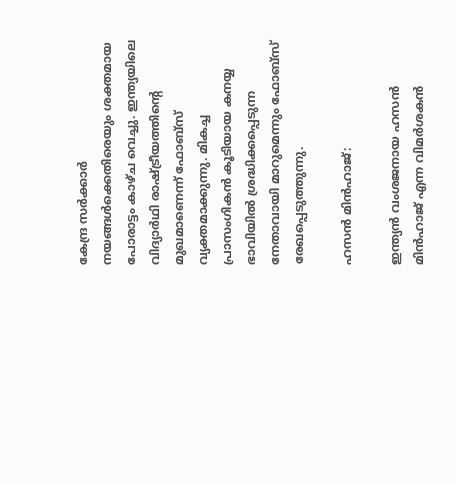കേന്ദ്ര സര്‍ക്കാര്‍ നയങ്ങള്‍ക്കെതിരെയും ശക്തമായ പോരാട്ടം കാഴ്ച വെച്ചു. ഇന്ത്യയിലെ വിദ്യാര്‍ഥി രാഷ്ട്രീയത്തിന്റെ മുഖമാണെന്ന് ഫോബ്‌സ് വ്യക്തമാക്കുന്നു. മികച്ച പ്രാസംഗികന്‍ കൂടിയായ കനയ്യ ഭാവിയില്‍ ശ്രദ്ധിക്കപ്പെടുന്ന നേതാവായി മാറുമെന്നും ഫോബ്‌സ് രേഖപ്പെടുത്തുന്നു.

ഹസന്‍ മിന്‍ഹാജ്:

ഇന്ത്യന്‍ വംശജനായ ഹസന്‍ മിന്‍ഹാജ് എന്ന വിമര്‍ശകന്‍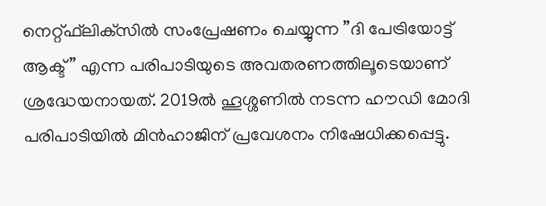നെറ്റ്ഫ്‌ലിക്‌സില്‍ സംപ്രേഷണം ചെയ്യുന്ന ”ദി പേട്രിയോട്ട് ആക്ട്” എന്ന പരിപാടിയുടെ അവതരണത്തിലൂടെയാണ് ശ്രദ്ധേയനായത്. 2019ല്‍ ഹൂശ്ശണില്‍ നടന്ന ഹൗഡി മോദി പരിപാടിയില്‍ മിന്‍ഹാജിന് പ്രവേശനം നിഷേധിക്കപ്പെട്ടു.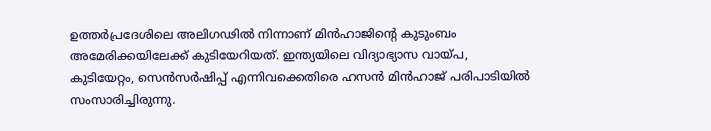ഉത്തര്‍പ്രദേശിലെ അലിഗഢില്‍ നിന്നാണ് മിന്‍ഹാജിന്റെ കുടുംബം അമേരിക്കയിലേക്ക് കുടിയേറിയത്. ഇന്ത്യയിലെ വിദ്യാഭ്യാസ വായ്പ, കുടിയേറ്റം, സെന്‍സര്‍ഷിപ്പ് എന്നിവക്കെതിരെ ഹസന്‍ മിന്‍ഹാജ് പരിപാടിയില്‍ സംസാരിച്ചിരുന്നു.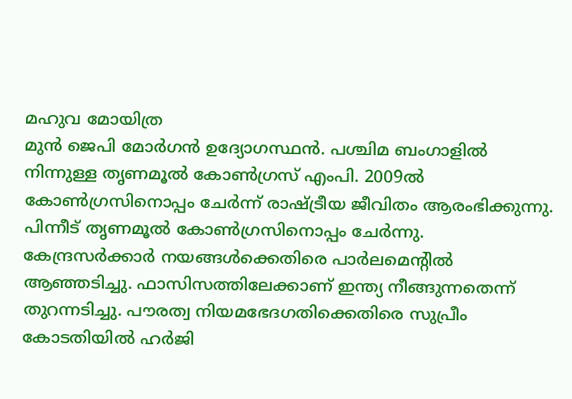മഹുവ മോയിത്ര
മുന്‍ ജെപി മോര്‍ഗന്‍ ഉദ്യോഗസ്ഥന്‍. പശ്ചിമ ബംഗാളില്‍ നിന്നുള്ള തൃണമൂല്‍ കോണ്‍ഗ്രസ് എംപി. 2009ല്‍ കോണ്‍ഗ്രസിനൊപ്പം ചേര്‍ന്ന് രാഷ്ട്രീയ ജീവിതം ആരംഭിക്കുന്നു. പിന്നീട് തൃണമൂല്‍ കോണ്‍ഗ്രസിനൊപ്പം ചേര്‍ന്നു. കേന്ദ്രസര്‍ക്കാര്‍ നയങ്ങള്‍ക്കെതിരെ പാര്‍ലമെന്റില്‍ ആഞ്ഞടിച്ചു. ഫാസിസത്തിലേക്കാണ് ഇന്ത്യ നീങ്ങുന്നതെന്ന് തുറന്നടിച്ചു. പൗരത്വ നിയമഭേദഗതിക്കെതിരെ സുപ്രീം കോടതിയില്‍ ഹര്‍ജി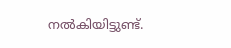നല്‍കിയിട്ടുണ്ട്.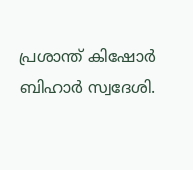പ്രശാന്ത് കിഷോര്‍
ബിഹാര്‍ സ്വദേശി.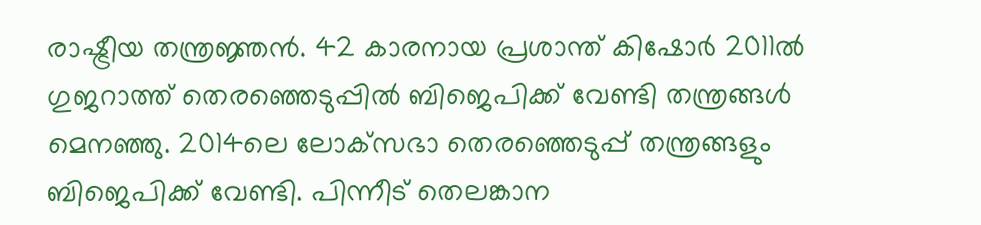രാഷ്ട്രീയ തന്ത്രജ്ഞന്‍. 42 കാരനായ പ്രശാന്ത് കിഷോര്‍ 2011ല്‍ ഗുജറാത്ത് തെരഞ്ഞെടുപ്പില്‍ ബിജെപിക്ക് വേണ്ടി തന്ത്രങ്ങള്‍ മെനഞ്ഞു. 2014ലെ ലോക്‌സഭാ തെരഞ്ഞെടുപ്പ് തന്ത്രങ്ങളും ബിജെപിക്ക് വേണ്ടി. പിന്നീട് തെലങ്കാന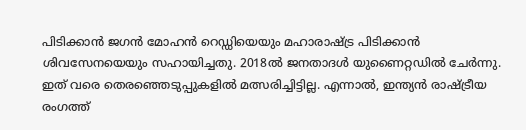പിടിക്കാന്‍ ജഗന്‍ മോഹന്‍ റെഡ്ഡിയെയും മഹാരാഷ്ട്ര പിടിക്കാന്‍ ശിവസേനയെയും സഹായിച്ചതു. 2018ല്‍ ജനതാദള്‍ യുണൈറ്റഡില്‍ ചേര്‍ന്നു. ഇത് വരെ തെരഞ്ഞെടുപ്പുകളില്‍ മത്സരിച്ചിട്ടില്ല. എന്നാല്‍, ഇന്ത്യന്‍ രാഷ്ട്രീയ രംഗത്ത്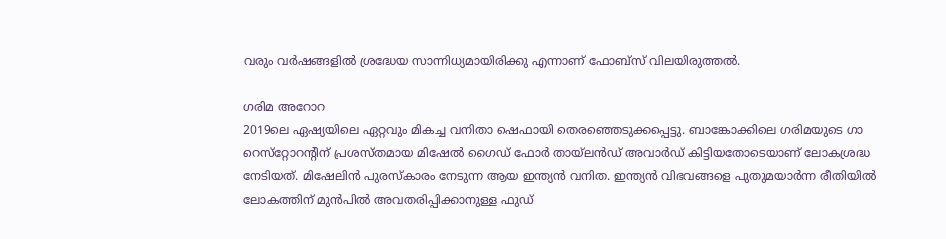വരും വര്‍ഷങ്ങളില്‍ ശ്രദ്ധേയ സാന്നിധ്യമായിരിക്കു എന്നാണ് ഫോബ്‌സ് വിലയിരുത്തല്‍.

ഗരിമ അറോറ
2019ലെ ഏഷ്യയിലെ ഏറ്റവും മികച്ച വനിതാ ഷെഫായി തെരഞ്ഞെടുക്കപ്പെട്ടു. ബാങ്കോക്കിലെ ഗരിമയുടെ ഗാ റെസ്‌റ്റോറന്റിന് പ്രശസ്തമായ മിഷേല്‍ ഗൈഡ് ഫോര്‍ തായ്‌ലന്‍ഡ് അവാര്‍ഡ് കിട്ടിയതോടെയാണ് ലോകശ്രദ്ധ നേടിയത്. മിഷേലിന്‍ പുരസ്‌കാരം നേടുന്ന ആയ ഇന്ത്യന്‍ വനിത. ഇന്ത്യന്‍ വിഭവങ്ങളെ പുതുമയാര്‍ന്ന രീതിയില്‍ ലോകത്തിന് മുന്‍പില്‍ അവതരിപ്പിക്കാനുള്ള ഫുഡ്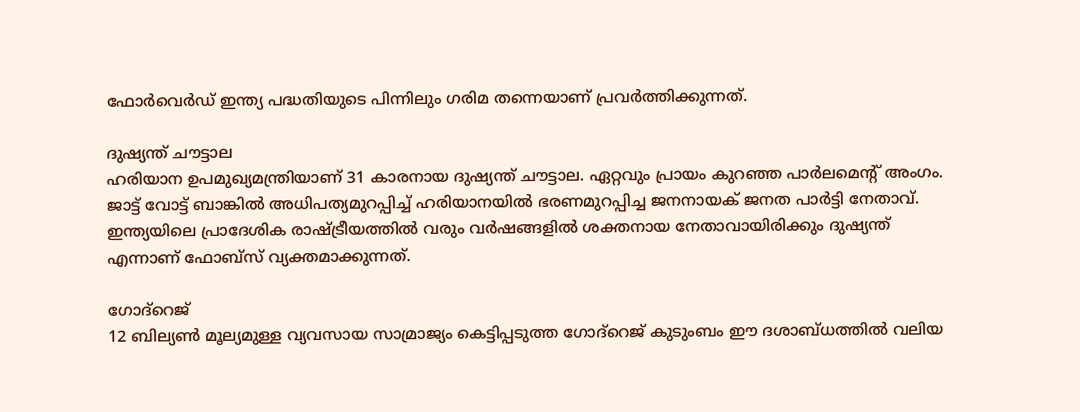ഫോര്‍വെര്‍ഡ് ഇന്ത്യ പദ്ധതിയുടെ പിന്നിലും ഗരിമ തന്നെയാണ് പ്രവര്‍ത്തിക്കുന്നത്.

ദുഷ്യന്ത് ചൗട്ടാല
ഹരിയാന ഉപമുഖ്യമന്ത്രിയാണ് 31 കാരനായ ദുഷ്യന്ത് ചൗട്ടാല. ഏറ്റവും പ്രായം കുറഞ്ഞ പാര്‍ലമെന്റ് അംഗം. ജാട്ട് വോട്ട് ബാങ്കില്‍ അധിപത്യമുറപ്പിച്ച് ഹരിയാനയില്‍ ഭരണമുറപ്പിച്ച ജനനായക് ജനത പാര്‍ട്ടി നേതാവ്. ഇന്ത്യയിലെ പ്രാദേശിക രാഷ്ട്രീയത്തില്‍ വരും വര്‍ഷങ്ങളില്‍ ശക്തനായ നേതാവായിരിക്കും ദുഷ്യന്ത് എന്നാണ് ഫോബ്‌സ് വ്യക്തമാക്കുന്നത്.

ഗോദ്‌റെജ്
12 ബില്യണ്‍ മൂല്യമുള്ള വ്യവസായ സാമ്രാജ്യം കെട്ടിപ്പടുത്ത ഗോദ്‌റെജ് കുടുംബം ഈ ദശാബ്ധത്തില്‍ വലിയ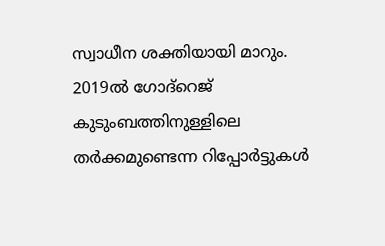സ്വാധീന ശക്തിയായി മാറും. 2019ല്‍ ഗോദ്‌റെജ് കുടുംബത്തിനുള്ളിലെ തര്‍ക്കമുണ്ടെന്ന റിപ്പോര്‍ട്ടുകള്‍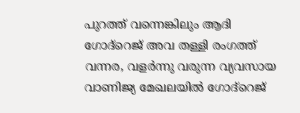പുറത്ത് വന്നെങ്കിലും ആദി ഗോദ്‌റെജ് അവ തള്ളി രംഗത്ത് വന്നര, വളര്‍ന്നു വരുന്ന വ്യവസായ വാണിജ്യ മേഖലയില്‍ ഗോദ്‌റെജ്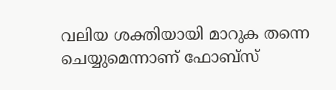വലിയ ശക്തിയായി മാറുക തന്നെ ചെയ്യുമെന്നാണ് ഫോബ്‌സ്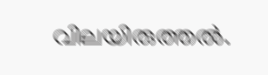വിലയിരുത്തല്‍.